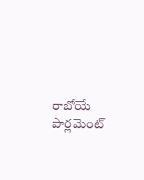రాబోయే పార్లమెంట్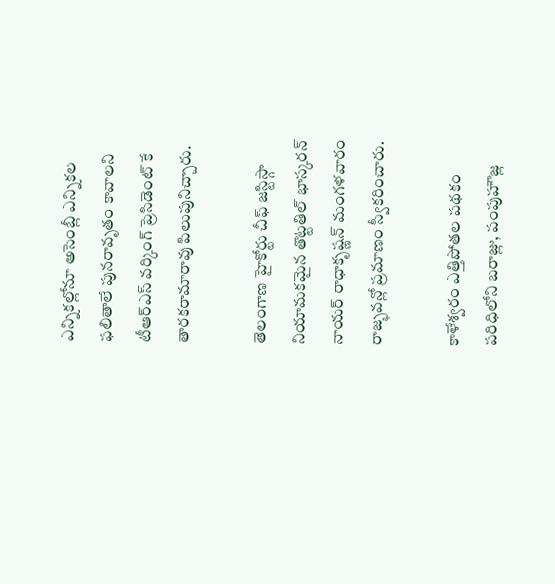ఎన్నికల్లోనూ అసెంబ్లీ ఎన్నికల ఫలితాలే పునరావృతం కావాలని టీఆర్ఎస్ వర్కింగ్ ప్రెసిడెంట్ కే తారకరామారావు పిలుపునిచ్చారు.

తెలంగాణ హైకోర్టు చీఫ్ జస్టిస్గా నియామకమైన తొట్టతిల్ భాస్కరన్ నాయర్ రాధాకృష్ణన్ మంగళవారం రాజ్భవన్లో ప్రమాణం స్వీకరించారు.

కాళేశ్వరం ఎత్తిపోతల పథకం పరిధిలోని బరాజ్లు, పంపుహౌజ్ల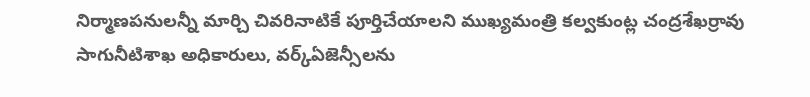నిర్మాణపనులన్నీ మార్చి చివరినాటికే పూర్తిచేయాలని ముఖ్యమంత్రి కల్వకుంట్ల చంద్రశేఖర్రావు సాగునీటిశాఖ అధికారులు, వర్క్ఏజెన్సీలను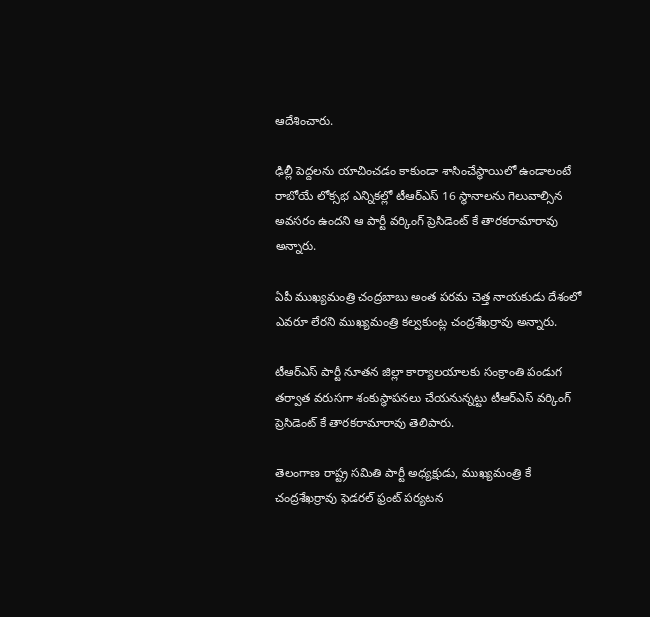ఆదేశించారు.

ఢిల్లీ పెద్దలను యాచించడం కాకుండా శాసించేస్థాయిలో ఉండాలంటే రాబోయే లోక్సభ ఎన్నికల్లో టీఆర్ఎస్ 16 స్థానాలను గెలువాల్సిన అవసరం ఉందని ఆ పార్టీ వర్కింగ్ ప్రెసిడెంట్ కే తారకరామారావు అన్నారు.

ఏపీ ముఖ్యమంత్రి చంద్రబాబు అంత పరమ చెత్త నాయకుడు దేశంలో ఎవరూ లేరని ముఖ్యమంత్రి కల్వకుంట్ల చంద్రశేఖర్రావు అన్నారు.

టీఆర్ఎస్ పార్టీ నూతన జిల్లా కార్యాలయాలకు సంక్రాంతి పండుగ తర్వాత వరుసగా శంకుస్థాపనలు చేయనున్నట్టు టీఆర్ఎస్ వర్కింగ్ ప్రెసిడెంట్ కే తారకరామారావు తెలిపారు.

తెలంగాణ రాష్ట్ర సమితి పార్టీ అధ్యక్షుడు, ముఖ్యమంత్రి కే చంద్రశేఖర్రావు ఫెడరల్ ఫ్రంట్ పర్యటన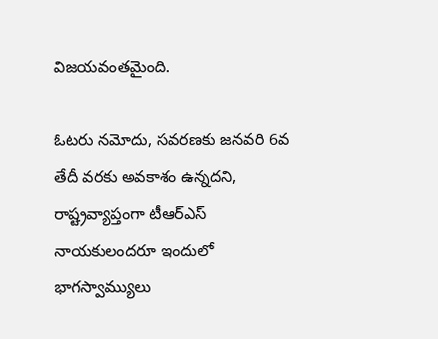విజయవంతమైంది.

ఓటరు నమోదు, సవరణకు జనవరి 6వ తేదీ వరకు అవకాశం ఉన్నదని, రాష్ట్రవ్యాప్తంగా టీఆర్ఎస్ నాయకులందరూ ఇందులో భాగస్వామ్యులు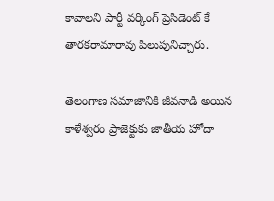కావాలని పార్టీ వర్కింగ్ ప్రెసిడెంట్ కే తారకరామారావు పిలుపునిచ్చారు.

తెలంగాణ సమాజానికి జీవనాడి అయిన కాళేశ్వరం ప్రాజెక్టుకు జాతీయ హోదా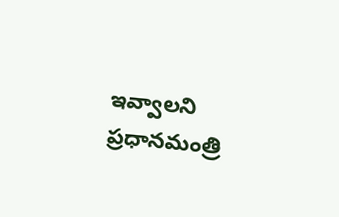ఇవ్వాలని ప్రధానమంత్రి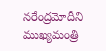నరేంద్రమోదీని ముఖ్యమంత్రి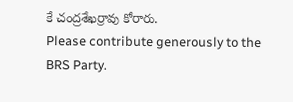కే చంద్రశేఖర్రావు కోరారు.
Please contribute generously to the BRS Party.